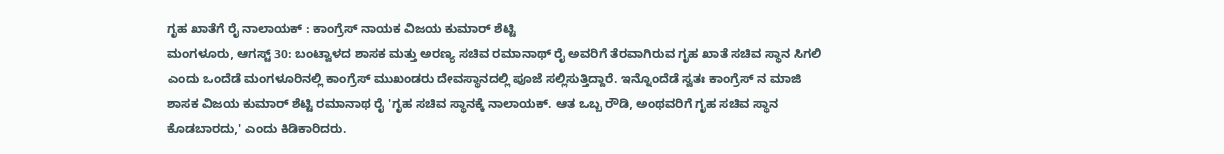ಗೃಹ ಖಾತೆಗೆ ರೈ ನಾಲಾಯಕ್ : ಕಾಂಗ್ರೆಸ್ ನಾಯಕ ವಿಜಯ ಕುಮಾರ್ ಶೆಟ್ಟಿ
ಮಂಗಳೂರು, ಆಗಸ್ಟ್ 30: ಬಂಟ್ವಾಳದ ಶಾಸಕ ಮತ್ತು ಅರಣ್ಯ ಸಚಿವ ರಮಾನಾಥ್ ರೈ ಅವರಿಗೆ ತೆರವಾಗಿರುವ ಗೃಹ ಖಾತೆ ಸಚಿವ ಸ್ಥಾನ ಸಿಗಲಿ ಎಂದು ಒಂದೆಡೆ ಮಂಗಳೂರಿನಲ್ಲಿ ಕಾಂಗ್ರೆಸ್ ಮುಖಂಡರು ದೇವಸ್ಥಾನದಲ್ಲಿ ಪೂಜೆ ಸಲ್ಲಿಸುತ್ತಿದ್ದಾರೆ. ಇನ್ನೊಂದೆಡೆ ಸ್ವತಃ ಕಾಂಗ್ರೆಸ್ ನ ಮಾಜಿ ಶಾಸಕ ವಿಜಯ ಕುಮಾರ್ ಶೆಟ್ಟಿ ರಮಾನಾಥ ರೈ 'ಗೃಹ ಸಚಿವ ಸ್ಥಾನಕ್ಕೆ ನಾಲಾಯಕ್. ಆತ ಒಬ್ಬ ರೌಡಿ, ಅಂಥವರಿಗೆ ಗೃಹ ಸಚಿವ ಸ್ಥಾನ ಕೊಡಬಾರದು,' ಎಂದು ಕಿಡಿಕಾರಿದರು.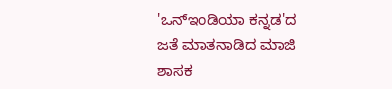'ಒನ್ಇಂಡಿಯಾ ಕನ್ನಡ'ದ ಜತೆ ಮಾತನಾಡಿದ ಮಾಜಿ ಶಾಸಕ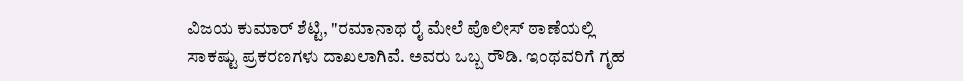ವಿಜಯ ಕುಮಾರ್ ಶೆಟ್ಟಿ, "ರಮಾನಾಥ ರೈ ಮೇಲೆ ಪೊಲೀಸ್ ಠಾಣೆಯಲ್ಲಿ ಸಾಕಷ್ಟು ಪ್ರಕರಣಗಳು ದಾಖಲಾಗಿವೆ. ಅವರು ಒಬ್ಬ ರೌಡಿ. ಇಂಥವರಿಗೆ ಗೃಹ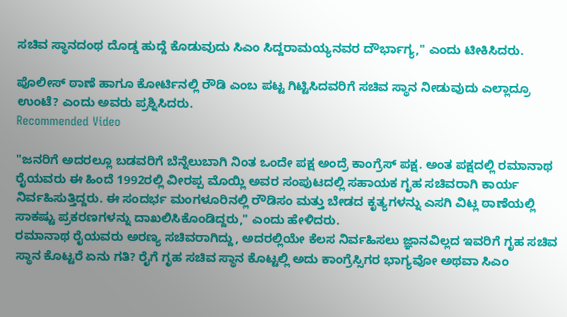ಸಚಿವ ಸ್ಥಾನದಂಥ ದೊಡ್ಡ ಹುದ್ದೆ ಕೊಡುವುದು ಸಿಎಂ ಸಿದ್ದರಾಮಯ್ಯನವರ ದೌರ್ಭಾಗ್ಯ," ಎಂದು ಟೀಕಿಸಿದರು.

ಪೊಲೀಸ್ ಠಾಣೆ ಹಾಗೂ ಕೋರ್ಟಿನಲ್ಲಿ ರೌಡಿ ಎಂಬ ಪಟ್ಟ ಗಿಟ್ಟಿಸಿದವರಿಗೆ ಸಚಿವ ಸ್ಥಾನ ನೀಡುವುದು ಎಲ್ಲಾದ್ರೂ ಉಂಟೆ? ಎಂದು ಅವರು ಪ್ರಶ್ನಿಸಿದರು.
Recommended Video

"ಜನರಿಗೆ ಅದರಲ್ಲೂ ಬಡವರಿಗೆ ಬೆನ್ನೆಲುಬಾಗಿ ನಿಂತ ಒಂದೇ ಪಕ್ಷ ಅಂದ್ರೆ ಕಾಂಗ್ರೆಸ್ ಪಕ್ಷ. ಅಂತ ಪಕ್ಷದಲ್ಲಿ ರಮಾನಾಥ ರೈಯವರು ಈ ಹಿಂದೆ 1992ರಲ್ಲಿ ವೀರಪ್ಪ ಮೊಯ್ಲಿ ಅವರ ಸಂಪುಟದಲ್ಲಿ ಸಹಾಯಕ ಗೃಹ ಸಚಿವರಾಗಿ ಕಾರ್ಯ ನಿರ್ವಹಿಸುತ್ತಿದ್ದರು. ಈ ಸಂದರ್ಭ ಮಂಗಳೂರಿನಲ್ಲಿ ರೌಡಿಸಂ ಮತ್ತು ಬೇಡದ ಕೃತ್ಯಗಳನ್ನು ಎಸಗಿ ವಿಟ್ಲ ಠಾಣೆಯಲ್ಲಿ ಸಾಕಷ್ಟು ಪ್ರಕರಣಗಳನ್ನು ದಾಖಲಿಸಿಕೊಂಡಿದ್ದರು," ಎಂದು ಹೇಳಿದರು.
ರಮಾನಾಥ ರೈಯವರು ಅರಣ್ಯ ಸಚಿವರಾಗಿದ್ದು, ಅದರಲ್ಲಿಯೇ ಕೆಲಸ ನಿರ್ವಹಿಸಲು ಜ್ಞಾನವಿಲ್ಲದ ಇವರಿಗೆ ಗೃಹ ಸಚಿವ ಸ್ಥಾನ ಕೊಟ್ಟರೆ ಏನು ಗತಿ? ರೈಗೆ ಗೃಹ ಸಚಿವ ಸ್ಥಾನ ಕೊಟ್ಟಲ್ಲಿ ಅದು ಕಾಂಗ್ರೆಸ್ಸಿಗರ ಭಾಗ್ಯವೋ ಅಥವಾ ಸಿಎಂ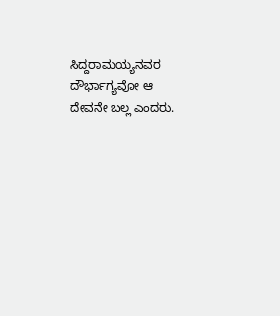ಸಿದ್ದರಾಮಯ್ಯನವರ ದೌರ್ಭಾಗ್ಯವೋ ಆ ದೇವನೇ ಬಲ್ಲ ಎಂದರು.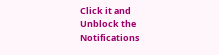Click it and Unblock the Notifications